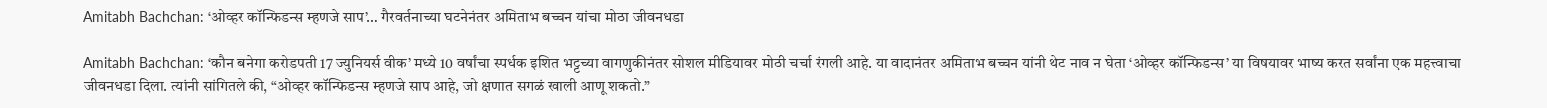Amitabh Bachchan: ‘ओव्हर कॉन्फिडन्स म्हणजे साप’… गैरवर्तनाच्या घटनेनंतर अमिताभ बच्चन यांचा मोठा जीवनधडा

Amitabh Bachchan: ‘कौन बनेगा करोडपती 17 ज्युनियर्स वीक’ मध्ये 10 वर्षांचा स्पर्धक इशित भट्टच्या वागणुकीनंतर सोशल मीडियावर मोठी चर्चा रंगली आहे. या वादानंतर अमिताभ बच्चन यांनी थेट नाव न घेता ‘ओव्हर कॉन्फिडन्स’ या विषयावर भाष्य करत सर्वांना एक महत्त्वाचा जीवनधडा दिला. त्यांनी सांगितले की, “ओव्हर कॉन्फिडन्स म्हणजे साप आहे, जो क्षणात सगळं खाली आणू शकतो.”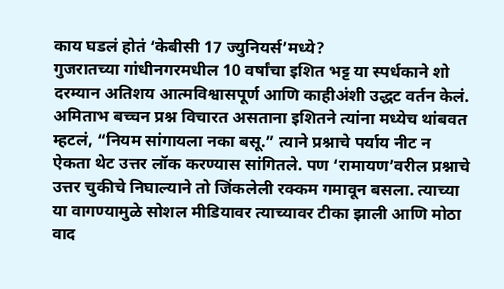काय घडलं होतं ‘केबीसी 17 ज्युनियर्स’मध्ये?
गुजरातच्या गांधीनगरमधील 10 वर्षांचा इशित भट्ट या स्पर्धकाने शो दरम्यान अतिशय आत्मविश्वासपूर्ण आणि काहीअंशी उद्धट वर्तन केलं. अमिताभ बच्चन प्रश्न विचारत असताना इशितने त्यांना मध्येच थांबवत म्हटलं, “नियम सांगायला नका बसू.” त्याने प्रश्नाचे पर्याय नीट न ऐकता थेट उत्तर लॉक करण्यास सांगितले. पण ‘रामायण’वरील प्रश्नाचे उत्तर चुकीचे निघाल्याने तो जिंकलेली रक्कम गमावून बसला. त्याच्या या वागण्यामुळे सोशल मीडियावर त्याच्यावर टीका झाली आणि मोठा वाद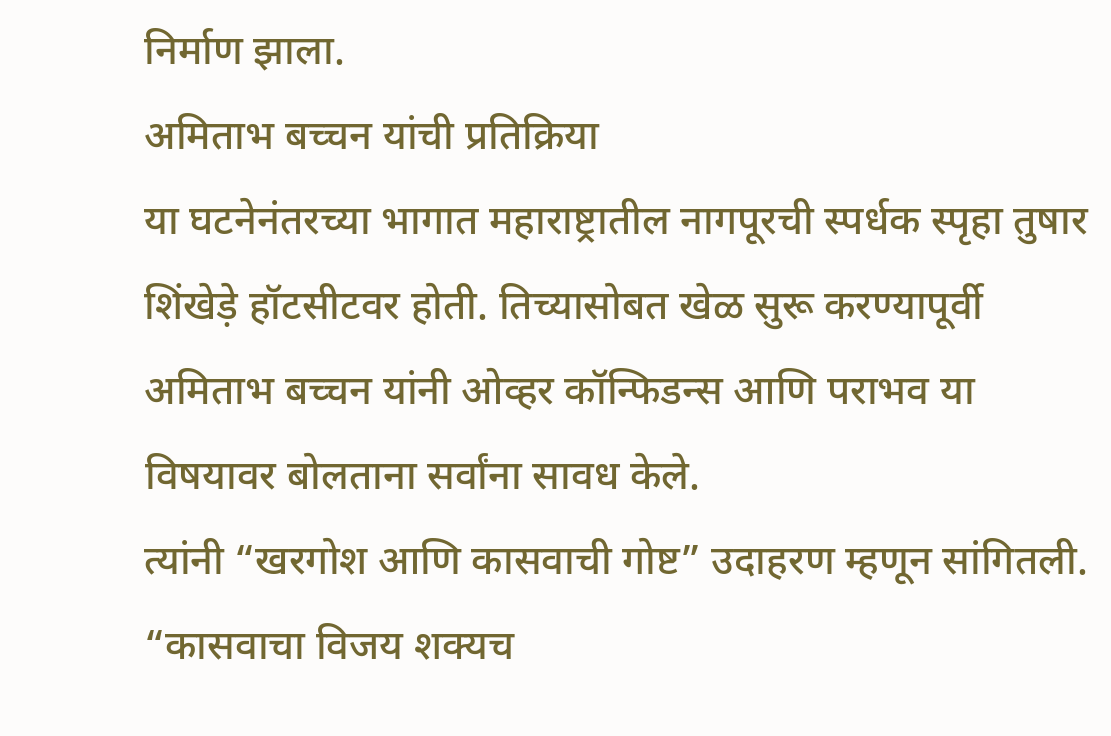निर्माण झाला.
अमिताभ बच्चन यांची प्रतिक्रिया
या घटनेनंतरच्या भागात महाराष्ट्रातील नागपूरची स्पर्धक स्पृहा तुषार शिंखेड़े हॉटसीटवर होती. तिच्यासोबत खेळ सुरू करण्यापूर्वी अमिताभ बच्चन यांनी ओव्हर कॉन्फिडन्स आणि पराभव या विषयावर बोलताना सर्वांना सावध केले.
त्यांनी “खरगोश आणि कासवाची गोष्ट” उदाहरण म्हणून सांगितली.
“कासवाचा विजय शक्यच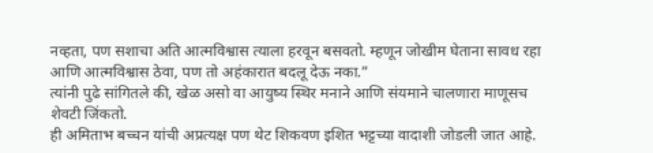नव्हता, पण सशाचा अति आत्मविश्वास त्याला हरवून बसवतो. म्हणून जोखीम घेताना सावध रहा आणि आत्मविश्वास ठेवा, पण तो अहंकारात बदलू देऊ नका.”
त्यांनी पुढे सांगितले की, खेळ असो वा आयुष्य स्थिर मनाने आणि संयमाने चालणारा माणूसच शेवटी जिंकतो.
ही अमिताभ बच्चन यांची अप्रत्यक्ष पण थेट शिकवण इशित भट्टच्या वादाशी जोडली जात आहे.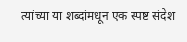त्यांच्या या शब्दांमधून एक स्पष्ट संदेश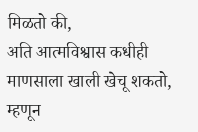मिळतो की,
अति आत्मविश्वास कधीही माणसाला खाली खेचू शकतो, म्हणून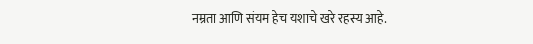नम्रता आणि संयम हेच यशाचे खरे रहस्य आहे.